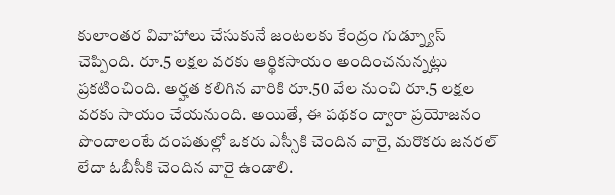కులాంతర వివాహాలు చేసుకునే జంటలకు కేంద్రం గుడ్న్యూస్ చెప్పింది. రూ.5 లక్షల వరకు ఆర్థికసాయం అందించనున్నట్లు ప్రకటించింది. అర్హత కలిగిన వారికి రూ.50 వేల నుంచి రూ.5 లక్షల వరకు సాయం చేయనుంది. అయితే, ఈ పథకం ద్వారా ప్రయోజనం పొందాలంటే దంపతుల్లో ఒకరు ఎస్సీకి చెందిన వారై, మరొకరు జనరల్ లేదా ఓబీసీకి చెందిన వారై ఉండాలి.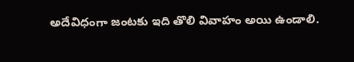అదేవిధంగా జంటకు ఇది తొలి వివాహం అయి ఉండాలి.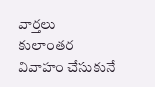వార్తలు
కులాంతర వివాహం చేసుకునే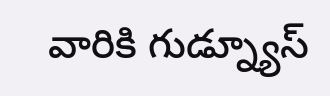వారికి గుడ్న్యూస్